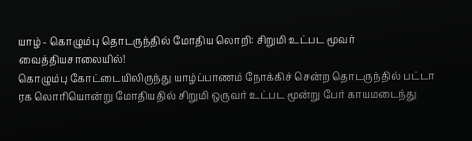யாழ் - கொழும்பு தொடருந்தில் மோதிய லொறி: சிறுமி உட்பட மூவர் வைத்தியசாலையில்!
கொழும்பு கோட்டையிலிருந்து யாழ்ப்பாணம் நோக்கிச் சென்ற தொடருந்தில் பட்டா ரக லொரியொன்று மோதியதில் சிறுமி ஒருவர் உட்பட மூன்று பேர் காயமடைந்து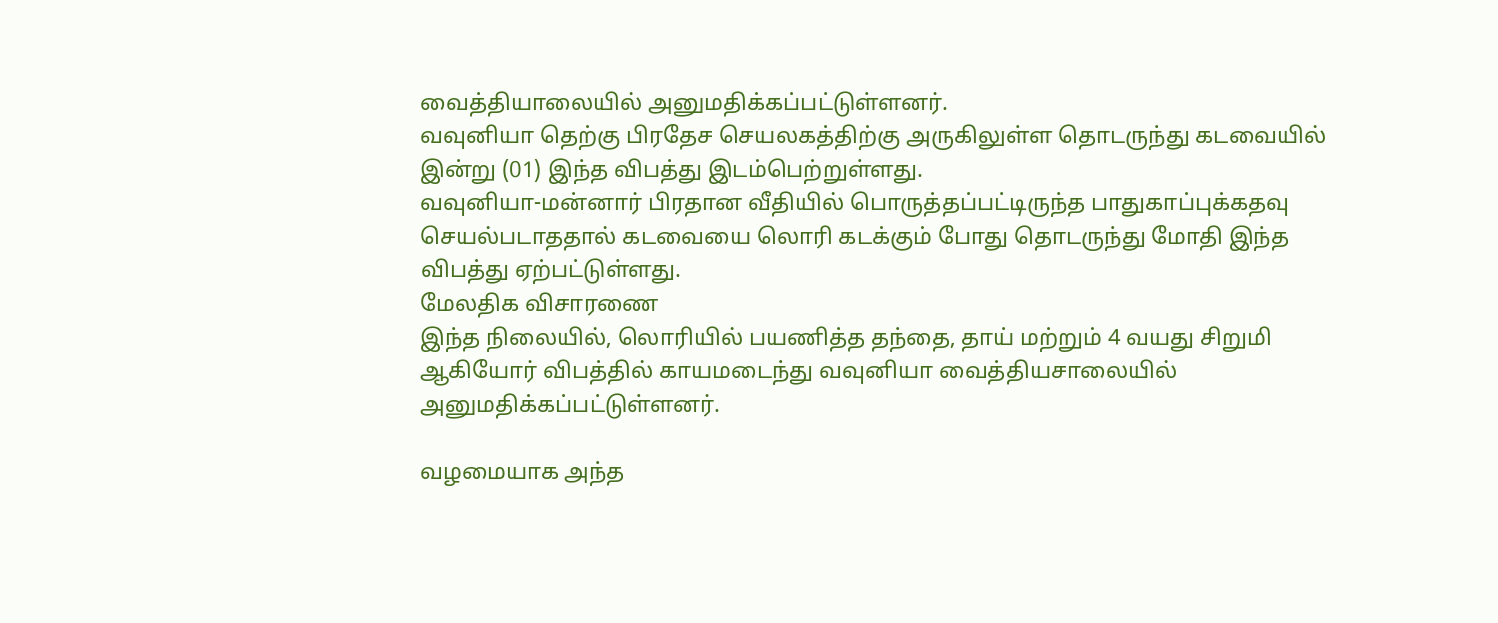வைத்தியாலையில் அனுமதிக்கப்பட்டுள்ளனர்.
வவுனியா தெற்கு பிரதேச செயலகத்திற்கு அருகிலுள்ள தொடருந்து கடவையில் இன்று (01) இந்த விபத்து இடம்பெற்றுள்ளது.
வவுனியா-மன்னார் பிரதான வீதியில் பொருத்தப்பட்டிருந்த பாதுகாப்புக்கதவு செயல்படாததால் கடவையை லொரி கடக்கும் போது தொடருந்து மோதி இந்த விபத்து ஏற்பட்டுள்ளது.
மேலதிக விசாரணை
இந்த நிலையில், லொரியில் பயணித்த தந்தை, தாய் மற்றும் 4 வயது சிறுமி ஆகியோர் விபத்தில் காயமடைந்து வவுனியா வைத்தியசாலையில் அனுமதிக்கப்பட்டுள்ளனர்.

வழமையாக அந்த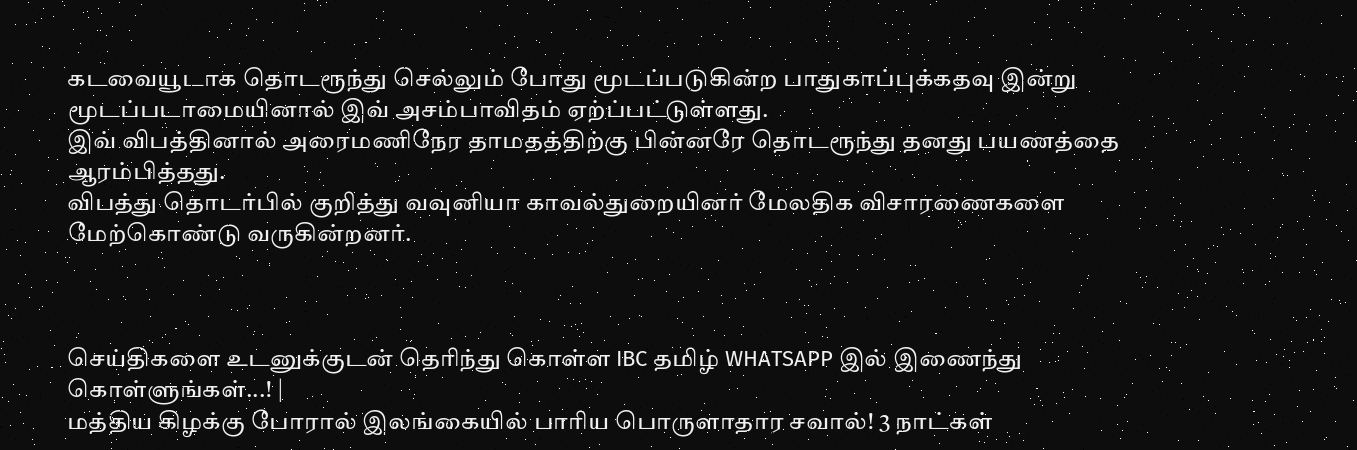கடவையூடாக தொடரூந்து செல்லும் போது மூடப்படுகின்ற பாதுகாப்புக்கதவு இன்று மூடப்படாமையினால் இவ் அசம்பாவிதம் ஏற்ப்பட்டுள்ளது.
இவ் விபத்தினால் அரைமணிநேர தாமதத்திற்கு பின்னரே தொடரூந்து தனது பயணத்தை
ஆரம்பித்தது.
விபத்து தொடர்பில் குறித்து வவுனியா காவல்துறையினர் மேலதிக விசாரணைகளை மேற்கொண்டு வருகின்றனர்.



செய்திகளை உடனுக்குடன் தெரிந்து கொள்ள IBC தமிழ் WHATSAPP இல் இணைந்து கொள்ளுங்கள்...! |
மத்திய கிழக்கு போரால் இலங்கையில் பாரிய பொருளாதார சவால்! 3 நாட்கள்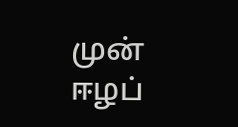முன்
ஈழப்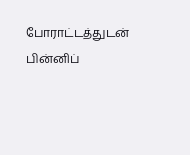போராட்டத்துடன் பின்னிப்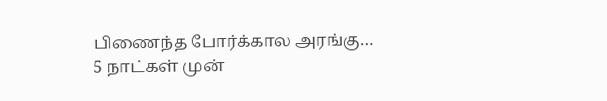பிணைந்த போர்க்கால அரங்கு…
5 நாட்கள் முன்